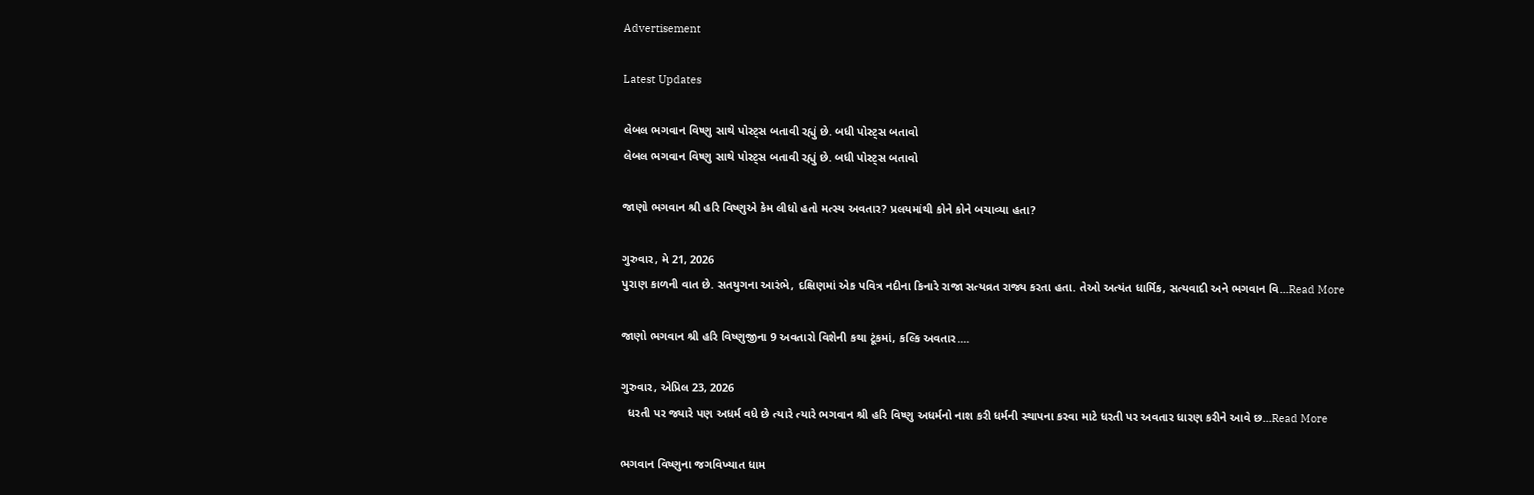Advertisement

Latest Updates

લેબલ ભગવાન વિષ્ણુ સાથે પોસ્ટ્સ બતાવી રહ્યું છે. બધી પોસ્ટ્સ બતાવો
લેબલ ભગવાન વિષ્ણુ સાથે પોસ્ટ્સ બતાવી રહ્યું છે. બધી પોસ્ટ્સ બતાવો

જાણો ભગવાન શ્રી હરિ વિષ્ણુએ કેમ લીધો હતો મત્સ્ય અવતાર? પ્રલયમાંથી કોને કોને બચાવ્યા હતા?

ગુરુવાર, મે 21, 2026
પુરાણ કાળની વાત છે. સતયુગના આરંભે, દક્ષિણમાં એક પવિત્ર નદીના કિનારે રાજા સત્યવ્રત રાજ્ય કરતા હતા. તેઓ અત્યંત ધાર્મિક, સત્યવાદી અને ભગવાન વિ...Read More

જાણો ભગવાન શ્રી હરિ વિષ્ણુજીના 9 અવતારો વિશેની કથા ટૂંકમાં, કલ્કિ અવતાર....

ગુરુવાર, એપ્રિલ 23, 2026
  ધરતી પર જ્યારે પણ અધર્મ વધે છે ત્યારે ત્યારે ભગવાન શ્રી હરિ વિષ્ણુ અધર્મનો નાશ કરી ધર્મની સ્થાપના કરવા માટે ધરતી પર અવતાર ધારણ કરીને આવે છ...Read More

ભગવાન વિષ્ણુના જગવિખ્યાત ધામ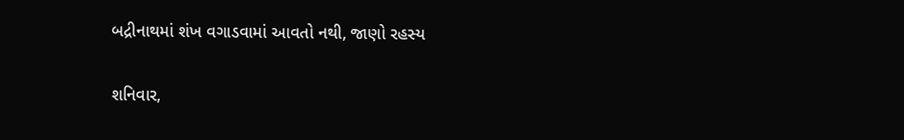બદ્રીનાથમાં શંખ વગાડવામાં આવતો નથી, જાણો રહસ્ય

શનિવાર,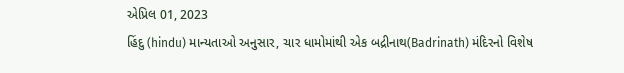એપ્રિલ 01, 2023
હિંદુ (hindu) માન્યતાઓ અનુસાર, ચાર ધામોમાંથી એક બદ્રીનાથ(Badrinath) મંદિરનો વિશેષ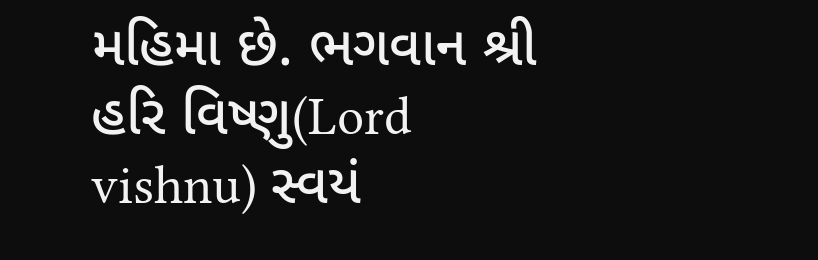મહિમા છે. ભગવાન શ્રી હરિ વિષ્ણુ(Lord vishnu) સ્વયં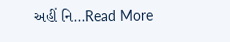અહીં નિ...Read More